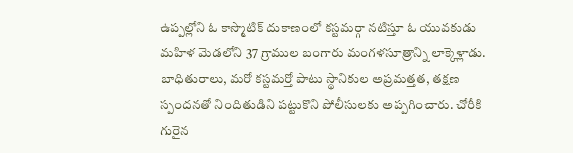ఉప్పల్లోని ఓ కాస్మొటిక్ దుకాణంలో కస్టమర్గా నటిస్తూ ఓ యువకుడు మహిళ మెడలోని 37 గ్రాముల బంగారు మంగళసూత్రాన్ని లాక్కెళ్లాడు. బాధితురాలు, మరో కస్టమర్తో పాటు స్థానికుల అప్రమత్తత, తక్షణ స్పందనతో నిందితుడిని పట్టుకొని పోలీసులకు అప్పగించారు. చోరీకి గురైన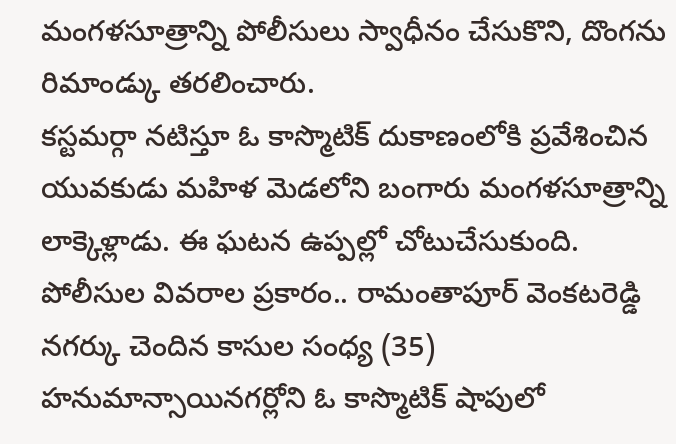మంగళసూత్రాన్ని పోలీసులు స్వాధీనం చేసుకొని, దొంగను రిమాండ్కు తరలించారు.
కస్టమర్గా నటిస్తూ ఓ కాస్మొటిక్ దుకాణంలోకి ప్రవేశించిన యువకుడు మహిళ మెడలోని బంగారు మంగళసూత్రాన్ని లాక్కెళ్లాడు. ఈ ఘటన ఉప్పల్లో చోటుచేసుకుంది. పోలీసుల వివరాల ప్రకారం.. రామంతాపూర్ వెంకటరెడ్డి నగర్కు చెందిన కాసుల సంధ్య (35) హనుమాన్సాయినగర్లోని ఓ కాస్మొటిక్ షాపులో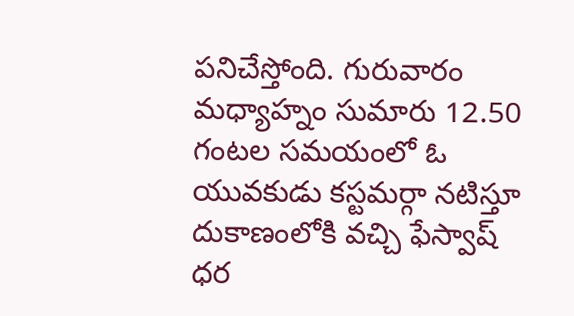పనిచేస్తోంది. గురువారం మధ్యాహ్నం సుమారు 12.50 గంటల సమయంలో ఓ యువకుడు కస్టమర్గా నటిస్తూ దుకాణంలోకి వచ్చి ఫేస్వాష్ ధర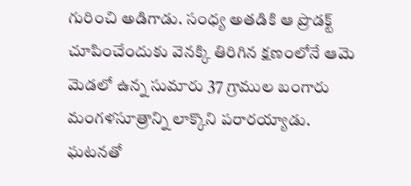గురించి అడిగాడు. సంధ్య అతడికి ఆ ప్రొడక్ట్ చూపించేందుకు వెనక్కి తిరిగిన క్షణంలోనే ఆమె మెడలో ఉన్న సుమారు 37 గ్రాముల బంగారు మంగళసూత్రాన్ని లాక్కొని పరారయ్యాడు.
ఘటనతో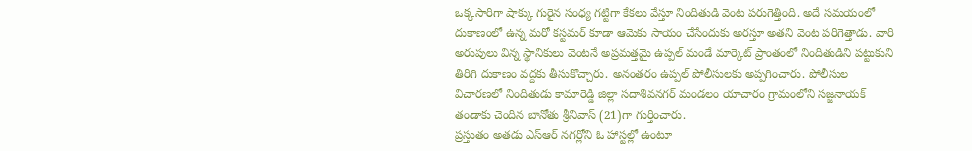ఒక్కసారిగా షాక్కు గురైన సంధ్య గట్టిగా కేకలు వేస్తూ నిందితుడి వెంట పరుగెత్తింది. అదే సమయంలో దుకాణంలో ఉన్న మరో కస్టమర్ కూడా ఆమెకు సాయం చేసేందుకు అరస్తూ అతని వెంట పరిగెత్తాడు. వారి అరుపులు విన్న స్థానికులు వెంటనే అప్రమత్తమై ఉప్పల్ మండే మార్కెట్ ప్రాంతంలో నిందితుడిని పట్టుకుని తిరిగి దుకాణం వద్దకు తీసుకొచ్చారు. అనంతరం ఉప్పల్ పోలీసులకు అప్పగించారు. పోలీసుల విచారణలో నిందితుడు కామారెడ్డి జిల్లా సదాశివనగర్ మండలం యాచారం గ్రామంలోని సజ్జనాయక్ తండాకు చెందిన బానోతు శ్రీనివాస్ (21)గా గుర్తించారు.
ప్రస్తుతం అతడు ఎస్ఆర్ నగర్లోని ఓ హాస్టల్లో ఉంటూ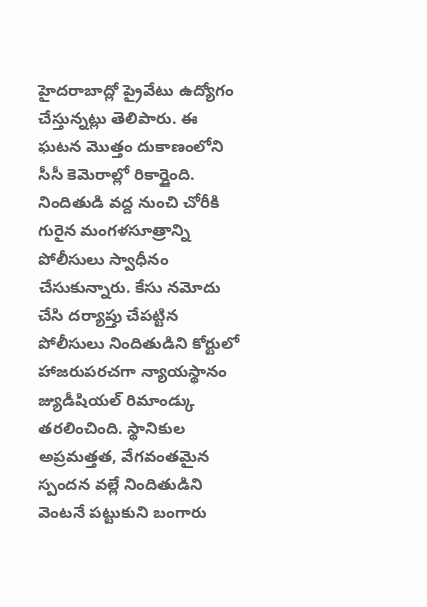హైదరాబాద్లో ప్రైవేటు ఉద్యోగం చేస్తున్నట్లు తెలిపారు. ఈ ఘటన మొత్తం దుకాణంలోని సీసీ కెమెరాల్లో రికార్డైంది. నిందితుడి వద్ద నుంచి చోరీకి గురైన మంగళసూత్రాన్ని పోలీసులు స్వాధీనం చేసుకున్నారు. కేసు నమోదు చేసి దర్యాప్తు చేపట్టిన పోలీసులు నిందితుడిని కోర్టులో హాజరుపరచగా న్యాయస్థానం జ్యుడీషియల్ రిమాండ్కు తరలించింది. స్థానికుల అప్రమత్తత, వేగవంతమైన స్పందన వల్లే నిందితుడిని వెంటనే పట్టుకుని బంగారు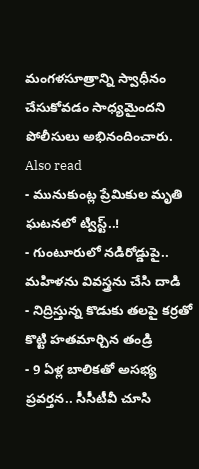మంగళసూత్రాన్ని స్వాధీనం చేసుకోవడం సాధ్యమైందని పోలీసులు అభినందించారు.
Also read
- మునుకుంట్ల ప్రేమికుల మృతి ఘటనలో ట్విస్ట్..!
- గుంటూరులో నడిరోడ్డుపై.. మహిళను వివస్త్రను చేసి దాడి
- నిద్రిస్తున్న కొడుకు తలపై కర్రతో కొట్టి హతమార్చిన తండ్రి
- 9 ఏళ్ల బాలికతో అసభ్య ప్రవర్తన.. సీసీటీవీ చూసి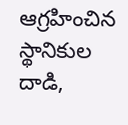ఆగ్రహించిన స్థానికుల దాడి,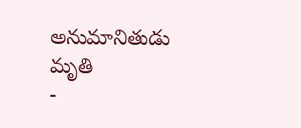అనుమానితుడు మృతి
-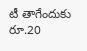టీ తాగేందుకు రూ.20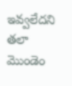ఇవ్వలేదని తలా మొండెం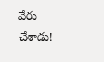వేరు చేశాడు!